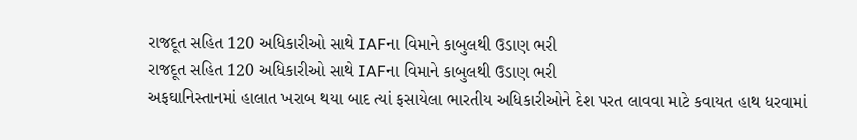રાજદૂત સહિત 120 અધિકારીઓ સાથે IAFના વિમાને કાબુલથી ઉડાણ ભરી
રાજદૂત સહિત 120 અધિકારીઓ સાથે IAFના વિમાને કાબુલથી ઉડાણ ભરી
અફઘાનિસ્તાનમાં હાલાત ખરાબ થયા બાદ ત્યાં ફસાયેલા ભારતીય અધિકારીઓને દેશ પરત લાવવા માટે કવાયત હાથ ધરવામાં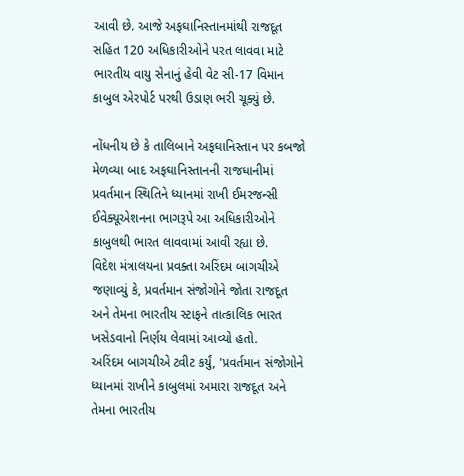આવી છે. આજે અફઘાનિસ્તાનમાંથી રાજદૂત સહિત 120 અધિકારીઓને પરત લાવવા માટે ભારતીય વાયુ સેનાનું હેવી વેટ સી-17 વિમાન કાબુલ એરપોર્ટ પરથી ઉડાણ ભરી ચૂક્યું છે.

નોંધનીય છે કે તાલિબાને અફઘાનિસ્તાન પર કબજો મેળવ્યા બાદ અફઘાનિસ્તાનની રાજધાનીમાં પ્રવર્તમાન સ્થિતિને ધ્યાનમાં રાખી ઈમરજન્સી ઈવેક્યૂએશનના ભાગરૂપે આ અધિકારીઓને કાબુલથી ભારત લાવવામાં આવી રહ્યા છે.
વિદેશ મંત્રાલયના પ્રવક્તા અરિંદમ બાગચીએ જણાવ્યું કે, પ્રવર્તમાન સંજોગોને જોતા રાજદૂત અને તેમના ભારતીય સ્ટાફને તાત્કાલિક ભારત ખસેડવાનો નિર્ણય લેવામાં આવ્યો હતો.
અરિંદમ બાગચીએ ટ્વીટ કર્યું, 'પ્રવર્તમાન સંજોગોને ધ્યાનમાં રાખીને કાબુલમાં અમારા રાજદૂત અને તેમના ભારતીય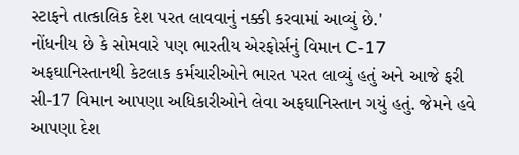સ્ટાફને તાત્કાલિક દેશ પરત લાવવાનું નક્કી કરવામાં આવ્યું છે.'
નોંધનીય છે કે સોમવારે પણ ભારતીય એરફોર્સનું વિમાન C-17 અફઘાનિસ્તાનથી કેટલાક કર્મચારીઓને ભારત પરત લાવ્યું હતું અને આજે ફરી સી-17 વિમાન આપણા અધિકારીઓને લેવા અફઘાનિસ્તાન ગયું હતું. જેમને હવે આપણા દેશ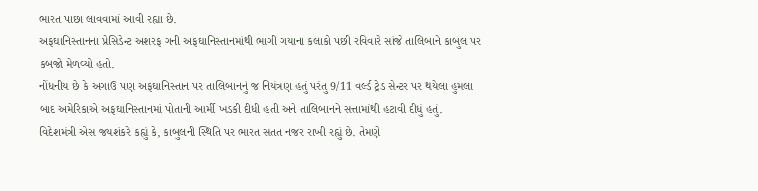ભારત પાછા લાવવામાં આવી રહ્યા છે.
અફઘાનિસ્તાનના પ્રેસિડેન્ટ અશરફ ગની અફઘાનિસ્તાનમાંથી ભાગી ગયાના કલાકો પછી રવિવારે સાંજે તાલિબાને કાબુલ પર કબજો મેળવ્યો હતો.
નોંધનીય છે કે અગાઉ પણ અફઘાનિસ્તાન પર તાલિબાનનું જ નિયંત્રણ હતું પરંતુ 9/11 વર્લ્ડ ટ્રેડ સેન્ટર પર થયેલા હુમલા બાદ અમેરિકાએ અફઘાનિસ્તાનમાં પોતાની આર્મી ખડકી દીધી હતી અને તાલિબાનને સત્તામાંથી હટાવી દીધું હતું.
વિદેશમંત્રી એસ જયશંકરે કહ્યું કે, કાબુલની સ્થિતિ પર ભારત સતત નજર રાખી રહ્યું છે. તેમણે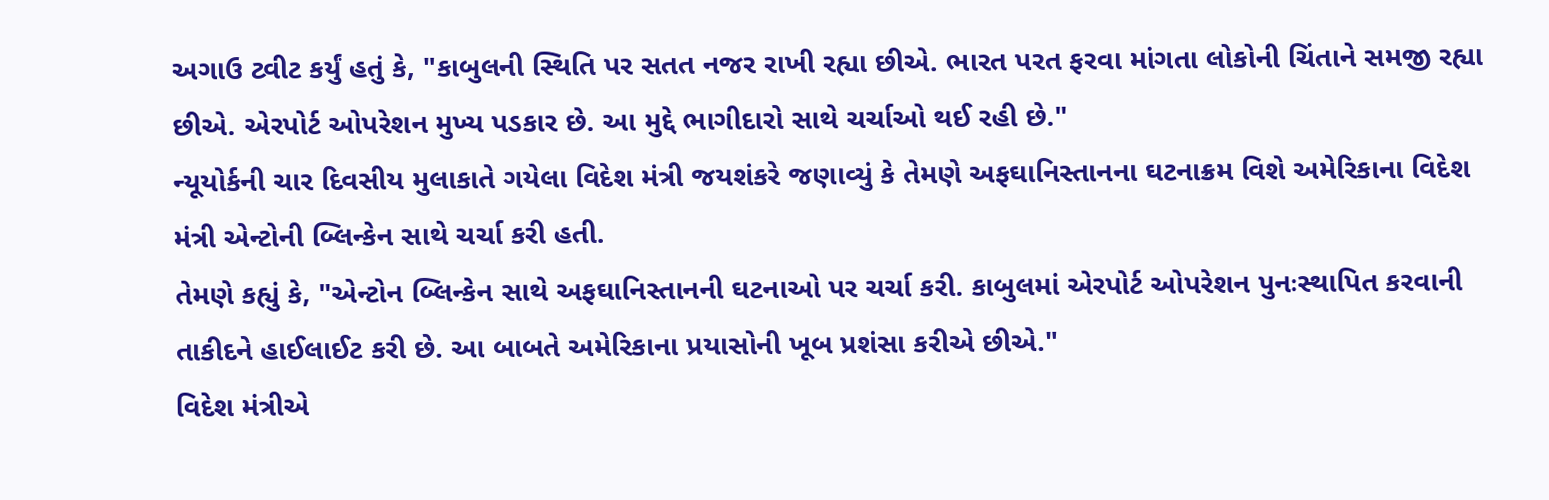અગાઉ ટ્વીટ કર્યું હતું કે, "કાબુલની સ્થિતિ પર સતત નજર રાખી રહ્યા છીએ. ભારત પરત ફરવા માંગતા લોકોની ચિંતાને સમજી રહ્યા છીએ. એરપોર્ટ ઓપરેશન મુખ્ય પડકાર છે. આ મુદ્દે ભાગીદારો સાથે ચર્ચાઓ થઈ રહી છે."
ન્યૂયોર્કની ચાર દિવસીય મુલાકાતે ગયેલા વિદેશ મંત્રી જયશંકરે જણાવ્યું કે તેમણે અફઘાનિસ્તાનના ઘટનાક્રમ વિશે અમેરિકાના વિદેશ મંત્રી એન્ટોની બ્લિન્કેન સાથે ચર્ચા કરી હતી.
તેમણે કહ્યું કે, "એન્ટોન બ્લિન્કેન સાથે અફઘાનિસ્તાનની ઘટનાઓ પર ચર્ચા કરી. કાબુલમાં એરપોર્ટ ઓપરેશન પુનઃસ્થાપિત કરવાની તાકીદને હાઈલાઈટ કરી છે. આ બાબતે અમેરિકાના પ્રયાસોની ખૂબ પ્રશંસા કરીએ છીએ."
વિદેશ મંત્રીએ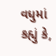વધુમાં કહ્યું કે,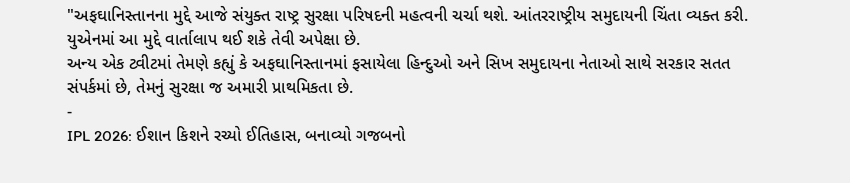"અફઘાનિસ્તાનના મુદ્દે આજે સંયુક્ત રાષ્ટ્ર સુરક્ષા પરિષદની મહત્વની ચર્ચા થશે. આંતરરાષ્ટ્રીય સમુદાયની ચિંતા વ્યક્ત કરી. યુએનમાં આ મુદ્દે વાર્તાલાપ થઈ શકે તેવી અપેક્ષા છે.
અન્ય એક ટ્વીટમાં તેમણે કહ્યું કે અફઘાનિસ્તાનમાં ફસાયેલા હિન્દુઓ અને સિખ સમુદાયના નેતાઓ સાથે સરકાર સતત સંપર્કમાં છે, તેમનું સુરક્ષા જ અમારી પ્રાથમિકતા છે.
-
IPL 2026: ઈશાન કિશને રચ્યો ઈતિહાસ, બનાવ્યો ગજબનો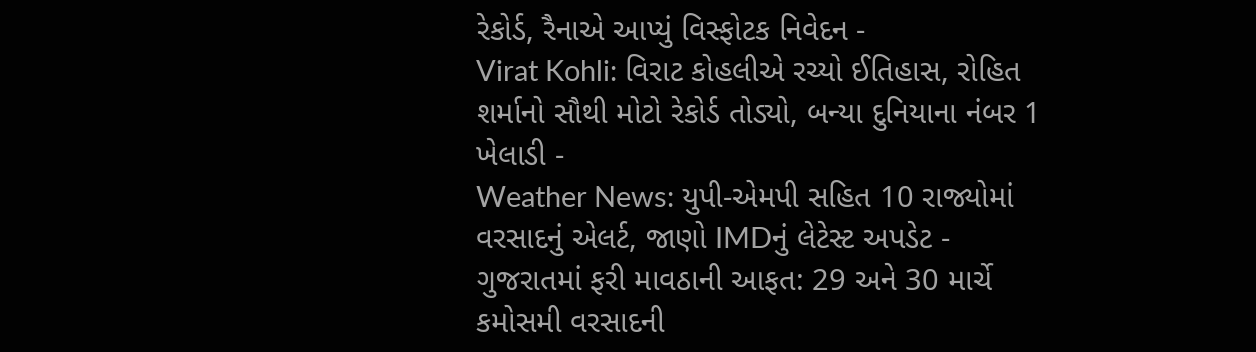રેકોર્ડ, રૈનાએ આપ્યું વિસ્ફોટક નિવેદન -
Virat Kohli: વિરાટ કોહલીએ રચ્યો ઈતિહાસ, રોહિત શર્માનો સૌથી મોટો રેકોર્ડ તોડ્યો, બન્યા દુનિયાના નંબર 1 ખેલાડી -
Weather News: યુપી-એમપી સહિત 10 રાજ્યોમાં વરસાદનું એલર્ટ, જાણો IMDનું લેટેસ્ટ અપડેટ -
ગુજરાતમાં ફરી માવઠાની આફત: 29 અને 30 માર્ચે કમોસમી વરસાદની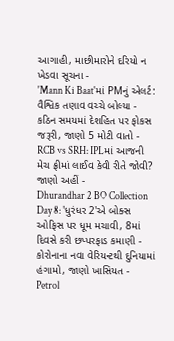આગાહી, માછીમારોને દરિયો ન ખેડવા સૂચના -
'Mann Ki Baat'માં PMનું એલર્ટ: વૈશ્વિક તણાવ વચ્ચે બોલ્યા - કઠિન સમયમાં દેશહિત પર ફોકસ જરૂરી, જાણો 5 મોટી વાતો -
RCB vs SRH: IPLમાં આજની મેચ ફ્રીમાં લાઈવ કેવી રીતે જોવી? જાણો અહીં -
Dhurandhar 2 BO Collection Day 8: 'ધુરંધર 2'એ બોક્સ ઓફિસ પર ધૂમ મચાવી, 8માં દિવસે કરી છપ્પરફાડ કમાણી -
કોરોનાના નવા વેરિયન્ટથી દુનિયામાં હંગામો, જાણો ખાસિયત -
Petrol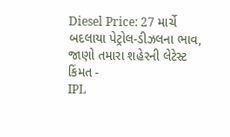Diesel Price: 27 માર્ચે બદલાયા પેટ્રોલ-ડીઝલના ભાવ, જાણો તમારા શહેરની લેટેસ્ટ કિંમત -
IPL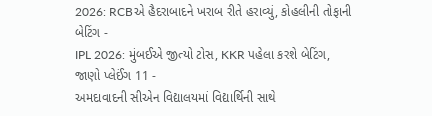2026: RCBએ હૈદરાબાદને ખરાબ રીતે હરાવ્યું, કોહલીની તોફાની બેટિંગ -
IPL 2026: મુંબઈએ જીત્યો ટોસ, KKR પહેલા કરશે બેટિંગ, જાણો પ્લેઈંગ 11 -
અમદાવાદની સીએન વિદ્યાલયમાં વિદ્યાર્થિની સાથે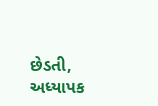છેડતી, અધ્યાપક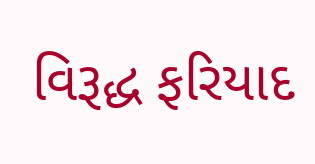વિરૂદ્ધ ફરિયાદ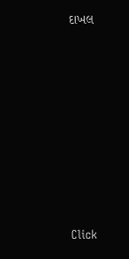દાખલ









Click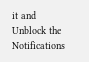it and Unblock the Notifications